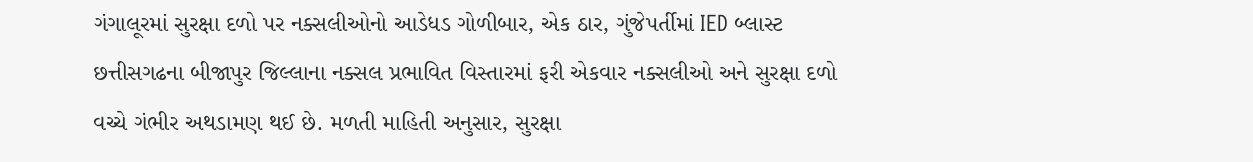ગંગાલૂરમાં સુરક્ષા દળો પર નક્સલીઓનો આડેધડ ગોળીબાર, એક ઠાર, ગુંજેપર્તીમાં IED બ્લાસ્ટ
છત્તીસગઢના બીજાપુર જિલ્લાના નક્સલ પ્રભાવિત વિસ્તારમાં ફરી એકવાર નક્સલીઓ અને સુરક્ષા દળો વચ્ચે ગંભીર અથડામણ થઈ છે. મળતી માહિતી અનુસાર, સુરક્ષા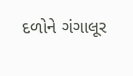દળોને ગંગાલૂર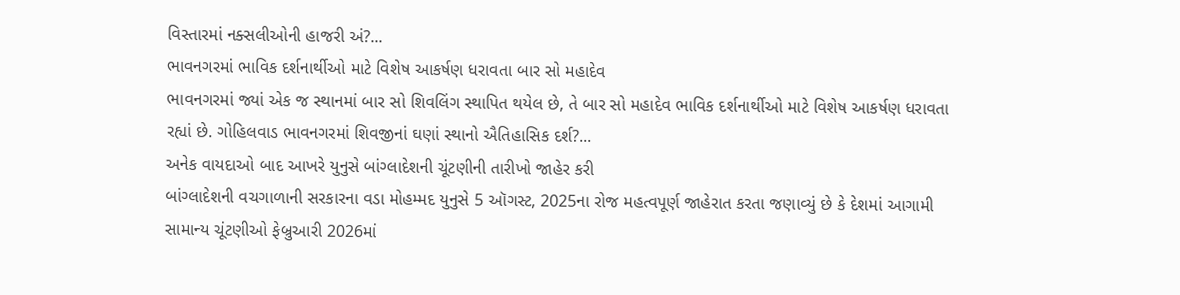વિસ્તારમાં નક્સલીઓની હાજરી અં?...
ભાવનગરમાં ભાવિક દર્શનાર્થીઓ માટે વિશેષ આકર્ષણ ધરાવતા બાર સો મહાદેવ
ભાવનગરમાં જ્યાં એક જ સ્થાનમાં બાર સો શિવલિંગ સ્થાપિત થયેલ છે, તે બાર સો મહાદેવ ભાવિક દર્શનાર્થીઓ માટે વિશેષ આકર્ષણ ધરાવતા રહ્યાં છે. ગોહિલવાડ ભાવનગરમાં શિવજીનાં ઘણાં સ્થાનો ઐતિહાસિક દર્શ?...
અનેક વાયદાઓ બાદ આખરે યુનુસે બાંગ્લાદેશની ચૂંટણીની તારીખો જાહેર કરી
બાંગ્લાદેશની વચગાળાની સરકારના વડા મોહમ્મદ યુનુસે 5 ઑગસ્ટ, 2025ના રોજ મહત્વપૂર્ણ જાહેરાત કરતા જણાવ્યું છે કે દેશમાં આગામી સામાન્ય ચૂંટણીઓ ફેબ્રુઆરી 2026માં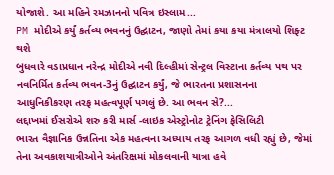યોજાશે. આ મહિને રમઝાનનો પવિત્ર ઇસ્લામ...
PM મોદીએ કર્યું કર્તવ્ય ભવનનું ઉદ્ઘાટન, જાણો તેમાં કયા કયા મંત્રાલયો શિફ્ટ થશે
બુધવારે વડાપ્રધાન નરેન્દ્ર મોદીએ નવી દિલ્હીમાં સેન્ટ્રલ વિસ્ટાના કર્તવ્ય પથ પર નવનિર્મિત કર્તવ્ય ભવન-3નું ઉદ્ઘાટન કર્યું, જે ભારતના પ્રશાસનના આધુનિકીકરણ તરફ મહત્વપૂર્ણ પગલું છે. આ ભવન સે?...
લદ્દાખમાં ઈસરોએ શરુ કરી માર્સ -લાઇક એસ્ટ્રોનોટ ટ્રેનિંગ ફેસિલિટી
ભારત વૈજ્ઞાનિક ઉન્નતિના એક મહત્વના અધ્યાય તરફ આગળ વધી રહ્યું છે, જેમાં તેના અવકાશયાત્રીઓને અંતરિક્ષમાં મોકલવાની યાત્રા હવે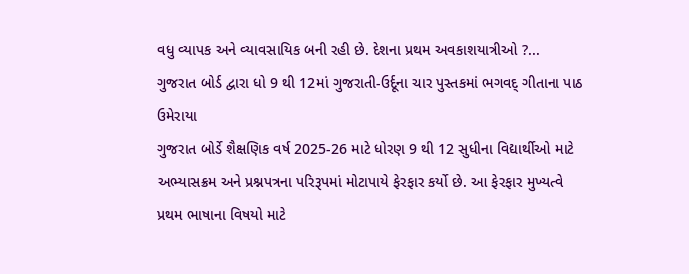વધુ વ્યાપક અને વ્યાવસાયિક બની રહી છે. દેશના પ્રથમ અવકાશયાત્રીઓ ?...
ગુજરાત બોર્ડ દ્વારા ધો 9 થી 12માં ગુજરાતી-ઉર્દૂના ચાર પુસ્તકમાં ભગવદ્ ગીતાના પાઠ ઉમેરાયા
ગુજરાત બોર્ડે શૈક્ષણિક વર્ષ 2025-26 માટે ધોરણ 9 થી 12 સુધીના વિદ્યાર્થીઓ માટે અભ્યાસક્રમ અને પ્રશ્નપત્રના પરિરૂપમાં મોટાપાયે ફેરફાર કર્યો છે. આ ફેરફાર મુખ્યત્વે પ્રથમ ભાષાના વિષયો માટે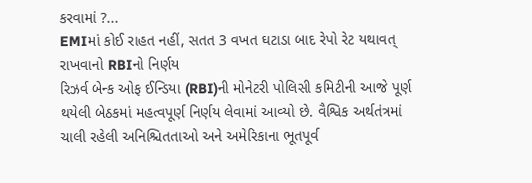કરવામાં ?...
EMIમાં કોઈ રાહત નહીં, સતત 3 વખત ઘટાડા બાદ રેપો રેટ યથાવત્ રાખવાનો RBIનો નિર્ણય
રિઝર્વ બેન્ક ઓફ ઈન્ડિયા (RBI)ની મોનેટરી પોલિસી કમિટીની આજે પૂર્ણ થયેલી બેઠકમાં મહત્વપૂર્ણ નિર્ણય લેવામાં આવ્યો છે. વૈશ્વિક અર્થતંત્રમાં ચાલી રહેલી અનિશ્ચિતતાઓ અને અમેરિકાના ભૂતપૂર્વ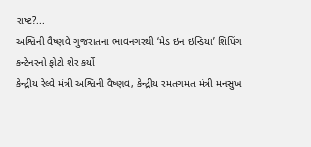રાષ્ટ?...
અશ્વિની વૈષ્ણવે ગુજરાતના ભાવનગરથી ‘મેડ ઇન ઇન્ડિયા’ શિપિંગ કન્ટેનરનો ફોટો શેર કર્યો
કેન્દ્રીય રેલ્વે મંત્રી અશ્વિની વૈષ્ણવ, કેન્દ્રીય રમતગમત મંત્રી મનસુખ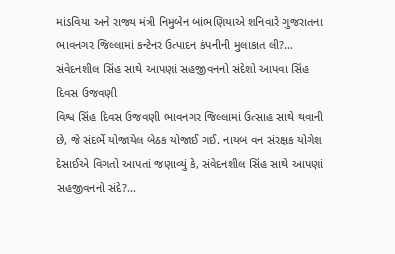માંડવિયા અને રાજ્ય મંત્રી નિમુબેન બાંભણિયાએ શનિવારે ગુજરાતના ભાવનગર જિલ્લામાં કન્ટેનર ઉત્પાદન કંપનીની મુલાકાત લી?...
સંવેદનશીલ સિંહ સાથે આપણાં સહજીવનનો સંદેશો આપવા સિંહ દિવસ ઉજવણી
વિશ્વ સિંહ દિવસ ઉજવણી ભાવનગર જિલ્લામાં ઉત્સાહ સાથે થવાની છે, જે સંદર્ભે યોજાયેલ બેઠક યોજાઈ ગઈ. નાયબ વન સંરક્ષક યોગેશ દેસાઈએ વિગતો આપતાં જણાવ્યું કે, સંવેદનશીલ સિંહ સાથે આપણાં સહજીવનનો સંદે?...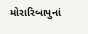મોરારિબાપુનાં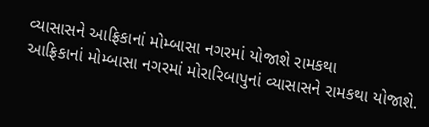વ્યાસાસને આફ્રિકાનાં મોમ્બાસા નગરમાં યોજાશે રામકથા
આફ્રિકાનાં મોમ્બાસા નગરમાં મોરારિબાપુનાં વ્યાસાસને રામકથા યોજાશે.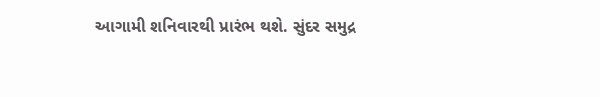આગામી શનિવારથી પ્રારંભ થશે. સુંદર સમુદ્ર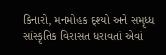કિનારો, મનમોહક દ્શ્યો અને સમૃધ્ધ સાંસ્કૃતિક વિરાસત ધરાવતાં એવાં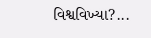વિશ્વવિખ્યા?...